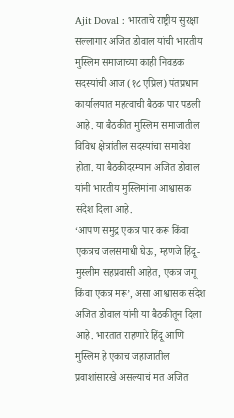Ajit Doval : भारताचे राष्ट्रीय सुरक्षा सल्लागार अजित डोवाल यांची भारतीय मुस्लिम समाजाच्या काही निवडक सदस्यांची आज (१८ एप्रिल) पंतप्रधान कार्यालयात महत्वाची बैठक पार पडली आहे. या बैठकीत मुस्लिम समाजातील विविध क्षेत्रांतील सदस्यांचा समावेश होता. या बैठकीदरम्यान अजित डोवाल यांनी भारतीय मुस्लिमांना आश्वासक संदेश दिला आहे.
‘आपण समुद्र एकत्र पार करू किंवा एकत्रच जलसमाधी घेऊ, म्हणजे हिंदू-मुस्लीम सहप्रवासी आहेत, एकत्र जगू किंवा एकत्र मरू’, असा आश्वासक संदेश अजित डोवाल यांनी या बैठकीतून दिला आहे. भारतात राहणारे हिंदू आणि मुस्लिम हे एकाच जहाजातील प्रवाशांसारखे असल्याचं मत अजित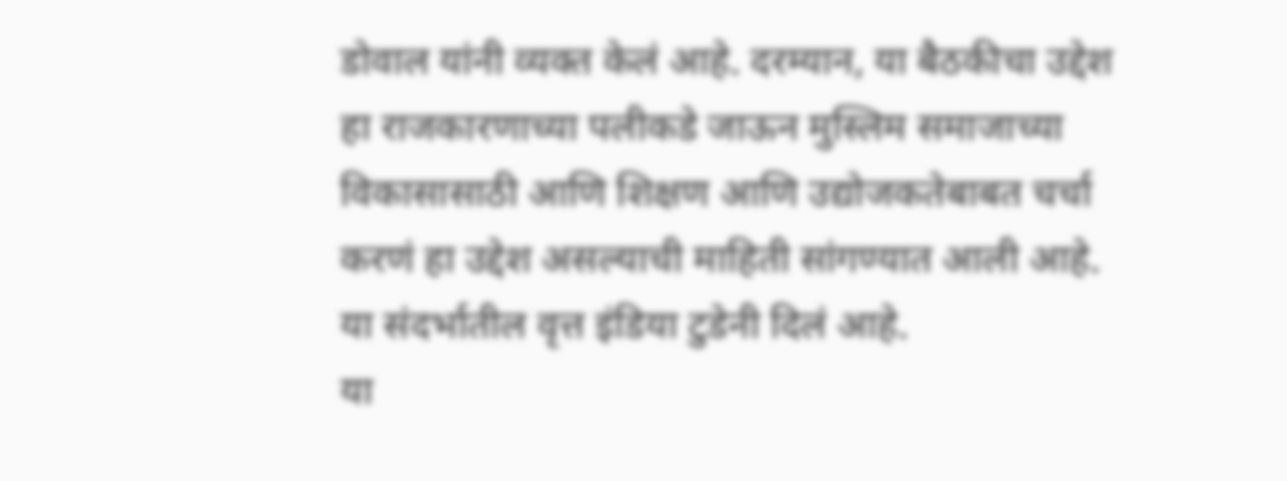डोवाल यांनी व्यक्त केलं आहे. दरम्यान, या बैठकीचा उद्देश हा राजकारणाच्या पलीकडे जाऊन मुस्लिम समाजाच्या विकासासाठी आणि शिक्षण आणि उद्योजकतेबाबत चर्चा करणं हा उद्देश असल्याची माहिती सांगण्यात आली आहे. या संदर्भातील वृत्त इंडिया टुडेनी दिलं आहे.
या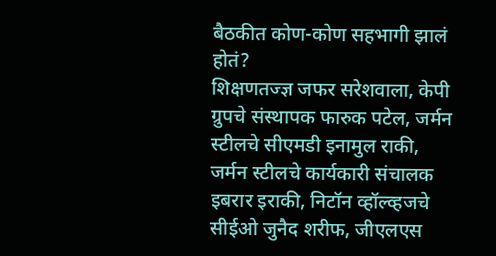बैठकीत कोण-कोण सहभागी झालं होतं?
शिक्षणतज्ज्ञ जफर सरेशवाला, केपी ग्रुपचे संस्थापक फारुक पटेल, जर्मन स्टीलचे सीएमडी इनामुल राकी, जर्मन स्टीलचे कार्यकारी संचालक इबरार इराकी, निटॉन व्हॉल्व्हजचे सीईओ जुनैद शरीफ, जीएलएस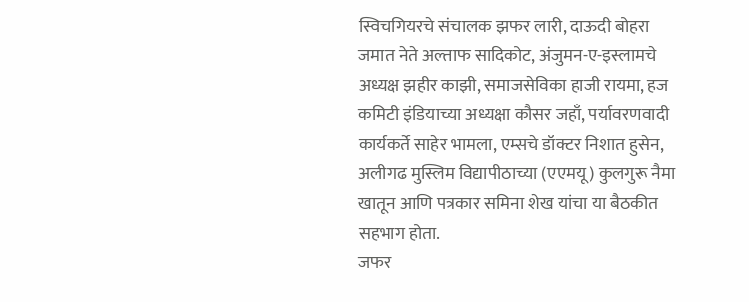स्विचगियरचे संचालक झफर लारी, दाऊदी बोहरा जमात नेते अल्ताफ सादिकोट, अंजुमन-ए-इस्लामचे अध्यक्ष झहीर काझी, समाजसेविका हाजी रायमा, हज कमिटी इंडियाच्या अध्यक्षा कौसर जहाँ, पर्यावरणवादी कार्यकर्ते साहेर भामला, एम्सचे डॉक्टर निशात हुसेन, अलीगढ मुस्लिम विद्यापीठाच्या (एएमयू) कुलगुरू नैमा खातून आणि पत्रकार समिना शेख यांचा या बैठकीत सहभाग होता.
जफर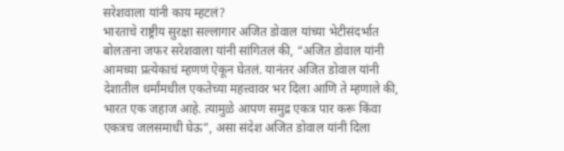सरेशवाला यांनी काय म्हटलं?
भारताचे राष्ट्रीय सुरक्षा सल्लागार अजित डोवाल यांच्या भेटीसंदर्भात बोलताना जफर सरेशवाला यांनी सांगितलं की, “अजित डोवाल यांनी आमच्या प्रत्येकाचं म्हणणं ऐकून घेतलं. यानंतर अजित डोवाल यांनी देशातील धर्मांमधील एकतेच्या महत्त्वावर भर दिला आणि ते म्हणाले की, भारत एक जहाज आहे. त्यामुळे आपण समुद्र एकत्र पार करू किंवा एकत्रच जलसमाधी घेऊ”, असा संदेश अजित डोवाल यांनी दिला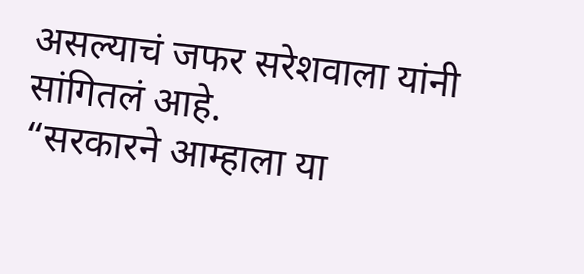असल्याचं जफर सरेशवाला यांनी सांगितलं आहे.
“सरकारने आम्हाला या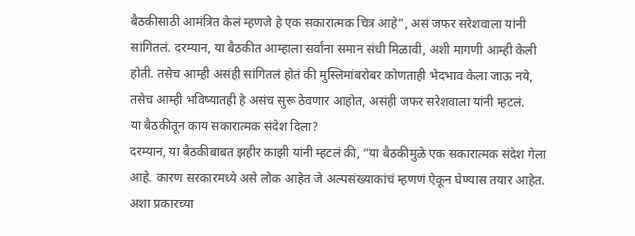बैठकीसाठी आमंत्रित केलं म्हणजे हे एक सकारात्मक चित्र आहे”, असं जफर सरेशवाला यांनी सांगितलं. दरम्यान, या बैठकीत आम्हाला सर्वांना समान संधी मिळावी, अशी मागणी आम्ही केली होती. तसेच आम्ही असंही सांगितलं होतं की मुस्लिमांबरोबर कोणताही भेदभाव केला जाऊ नये, तसेच आम्ही भविष्यातही हे असंच सुरू ठेवणार आहोत, असंही जफर सरेशवाला यांनी म्हटलं.
या बैठकीतून काय सकारात्मक संदेश दिला?
दरम्यान, या बैठकीबाबत झहीर काझी यांनी म्हटलं की, “या बैठकीमुळे एक सकारात्मक संदेश गेला आहे. कारण सरकारमध्ये असे लोक आहेत जे अल्पसंख्याकांचं म्हणणं ऐकून घेण्यास तयार आहेत. अशा प्रकारच्या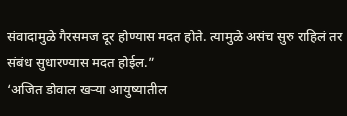संवादामुळे गैरसमज दूर होण्यास मदत होते. त्यामुळे असंच सुरु राहिलं तर संबंध सुधारण्यास मदत होईल.”
‘अजित डोवाल खऱ्या आयुष्यातील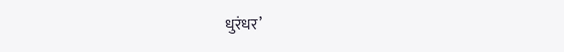धुरंधर’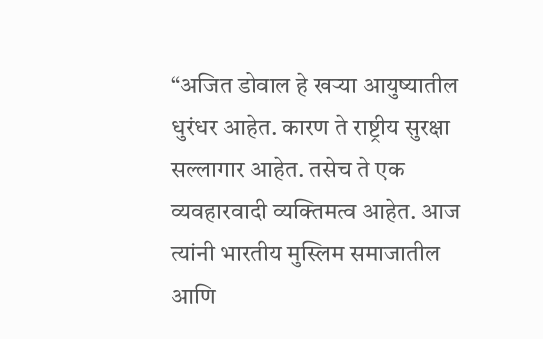“अजित डोवाल हे खऱ्या आयुष्यातील धुरंधर आहेत. कारण ते राष्ट्रीय सुरक्षा सल्लागार आहेत. तसेच ते एक व्यवहारवादी व्यक्तिमत्व आहेत. आज त्यांनी भारतीय मुस्लिम समाजातील आणि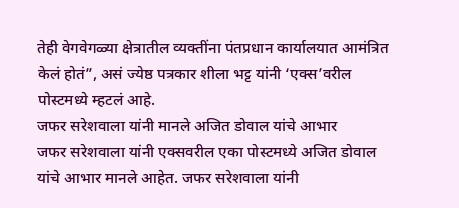तेही वेगवेगळ्या क्षेत्रातील व्यक्तींना पंतप्रधान कार्यालयात आमंत्रित केलं होतं”, असं ज्येष्ठ पत्रकार शीला भट्ट यांनी ‘एक्स’वरील पोस्टमध्ये म्हटलं आहे.
जफर सरेशवाला यांनी मानले अजित डोवाल यांचे आभार
जफर सरेशवाला यांनी एक्सवरील एका पोस्टमध्ये अजित डोवाल यांचे आभार मानले आहेत. जफर सरेशवाला यांनी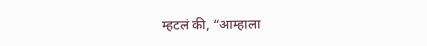म्हटलं की, “आम्हाला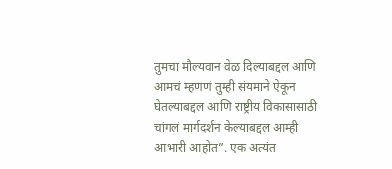तुमचा मौल्यवान वेळ दिल्याबद्दल आणि आमचं म्हणणं तुम्ही संयमाने ऐकून घेतल्याबद्दल आणि राष्ट्रीय विकासासाठी चांगलं मार्गदर्शन केल्याबद्दल आम्ही आभारी आहोत”. एक अत्यंत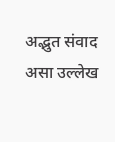अद्भुत संवाद असा उल्लेख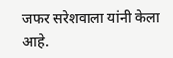जफर सरेशवाला यांनी केला आहे.